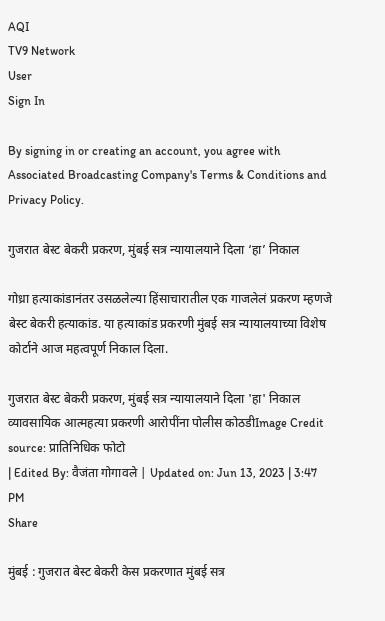AQI
TV9 Network
User
Sign In

By signing in or creating an account, you agree with Associated Broadcasting Company's Terms & Conditions and Privacy Policy.

गुजरात बेस्ट बेकरी प्रकरण, मुंबई सत्र न्यायालयाने दिला ‘हा’ निकाल

गोध्रा हत्याकांडानंतर उसळलेल्या हिंसाचारातील एक गाजलेलं प्रकरण म्हणजे बेस्ट बेकरी हत्याकांड. या हत्याकांड प्रकरणी मुंबई सत्र न्यायालयाच्या विशेष कोर्टाने आज महत्वपूर्ण निकाल दिला.

गुजरात बेस्ट बेकरी प्रकरण, मुंबई सत्र न्यायालयाने दिला 'हा' निकाल
व्यावसायिक आत्महत्या प्रकरणी आरोपींना पोलीस कोठडीImage Credit source: प्रातिनिधिक फोटो
| Edited By: वैजंता गोगावले | Updated on: Jun 13, 2023 | 3:47 PM
Share

मुंबई : गुजरात बेस्ट बेकरी केस प्रकरणात मुंबई सत्र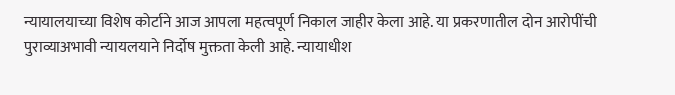न्यायालयाच्या विशेष कोर्टाने आज आपला महत्वपूर्ण निकाल जाहीर केला आहे. या प्रकरणातील दोन आरोपींची पुराव्याअभावी न्यायलयाने निर्दोष मुक्तता केली आहे. न्यायाधीश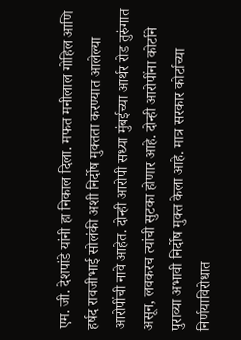एम. जी. देशपांडे यांनी हा निकाल दिला. मफत मनीलाल गोहिल आणि हर्षद रावजीभाई सोलंकी अशी निर्दोष मुक्तता करण्यात आलेल्या आरोपींची नावे आहेत. दोन्ही आरोपी सध्या मुंबईच्या आर्थर रोड तुरुंगात असून, लवकरच त्यांची सुटका होणार आहे. दोन्ही आरोपींना कोर्टाने पुराव्या अभावी निर्दोष मुक्त केला आहे. मात्र सरकार कोर्टाच्या निर्णयाविरोधात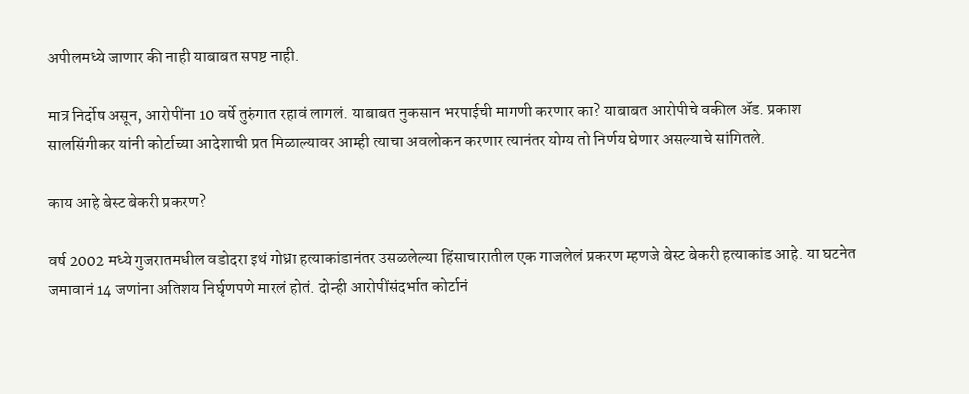अपीलमध्ये जाणार की नाही याबाबत सपष्ट नाही.

मात्र निर्दोष असून, आरोपींना 10 वर्षे तुरुंगात रहावं लागलं. याबाबत नुकसान भरपाईची मागणी करणार का? याबाबत आरोपीचे वकील ॲड. प्रकाश सालसिंगीकर यांनी कोर्टाच्या आदेशाची प्रत मिळाल्यावर आम्ही त्याचा अवलोकन करणार त्यानंतर योग्य तो निर्णय घेणार असल्याचे सांगितले.

काय आहे बेस्ट बेकरी प्रकरण?

वर्ष 2002 मध्ये गुजरातमधील वडोदरा इथं गोध्रा हत्याकांडानंतर उसळलेल्या हिंसाचारातील एक गाजलेलं प्रकरण म्हणजे बेस्ट बेकरी हत्याकांड आहे. या घटनेत जमावानं 14 जणांना अतिशय निर्घृणपणे मारलं होतं. दोन्ही आरोपींसंदर्भात कोर्टानं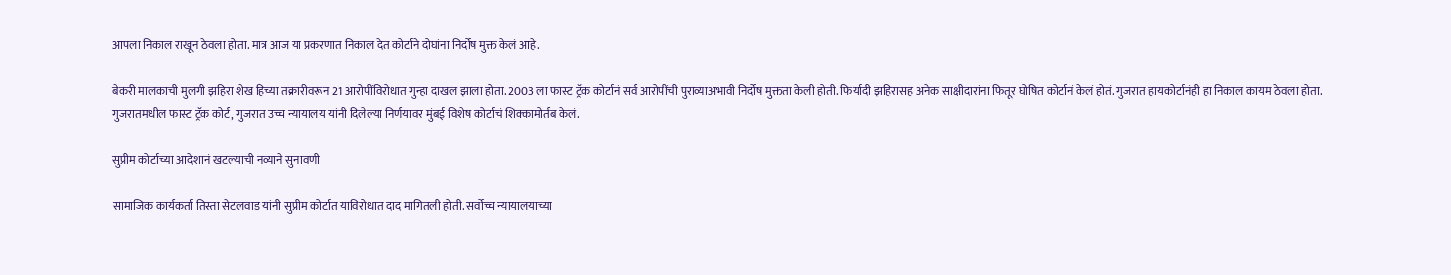आपला निकाल राखून ठेवला होता. मात्र आज या प्रकरणात निकाल देत कोर्टाने दोघांना निर्दोष मुक्त केलं आहे.

बेकरी मालकाची मुलगी झहिरा शेख हिच्या तक्रारीवरून 21 आरोपींविरोधात गुन्हा दाखल झाला होता. 2003 ला फास्ट ट्रॅक कोर्टानं सर्व आरोपींची पुराव्याअभावी निर्दोष मुक्तता केली होती. फिर्यादी झहिरासह अनेक साक्षीदारांना फितूर घोषित कोर्टानं केलं होतं. गुजरात हायकोर्टानंही हा निकाल कायम ठेवला होता. गुजरातमधील फास्ट ट्रॅक कोर्ट, गुजरात उच्च न्यायालय यांनी दिलेल्या निर्णयावर मुंबई विशेष कोर्टाचं शिक्कामोर्तब केलं.

सुप्रीम कोर्टाच्या आदेशानं खटल्याची नव्याने सुनावणी

सामाजिक कार्यकर्ता तिस्ता सेटलवाड यांनी सुप्रीम कोर्टात याविरोधात दाद मागितली होती. सर्वोच्च न्यायालयाच्या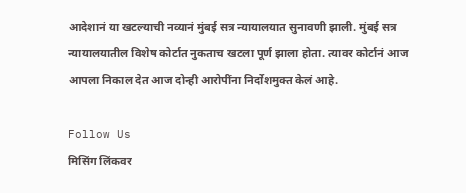आदेशानं या खटल्याची नव्यानं मुंबई सत्र न्यायालयात सुनावणी झाली. मुंबई सत्र न्यायालयातील विशेष कोर्टात नुकताच खटला पूर्ण झाला होता. त्यावर कोर्टानं आज आपला निकाल देत आज दोन्ही आरोपींना निर्दोशमुक्त केलं आहे.

Follow Us
मिसिंग लिंकवर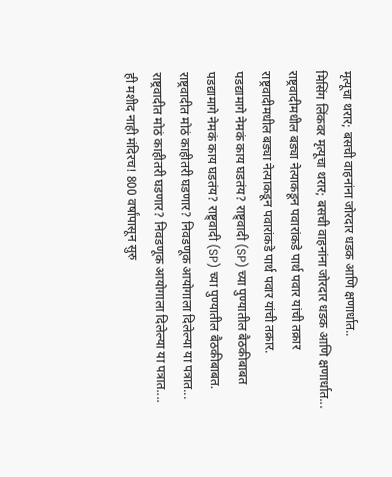मृत्यूचा थरार; बसची वाहनांना जोरदार धडक आणि क्षणार्धात..
मिसिंग लिंकवर मृत्यूचा थरार; बसची वाहनांना जोरदार धडक आणि क्षणार्धात...
राष्ट्रवादीमधील बड्या नेत्याकडून पवारांकडे पार्थ पवार यांची तक्रार
राष्ट्रवादीमधील बड्या नेत्याकडून पवारांकडे पार्थ पवार यांची तक्रार.
पडद्यामागे नेमकं काय घडतंय? राष्ट्र्वादी (SP) च्या पुण्यातील बैठकीबाबत
पडद्यामागे नेमकं काय घडतंय? राष्ट्र्वादी (SP) च्या पुण्यातील बैठकीबाबत.
राष्ट्रवादीत मोठं काहीतरी घडणार? निवडणूक आयोगाला दिलेल्या या पत्रात...
राष्ट्रवादीत मोठं काहीतरी घडणार? निवडणूक आयोगाला दिलेल्या या पत्रात....
ही मशीद नाही मंदिरच! 800 वर्षांपासून सुरु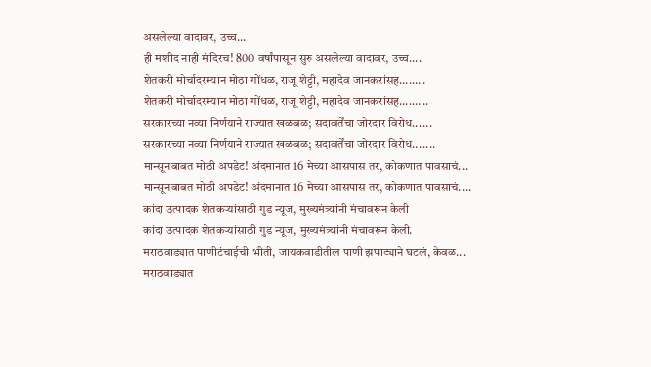असलेल्या वादावर, उच्च...
ही मशीद नाही मंदिरच! 800 वर्षांपासून सुरु असलेल्या वादावर, उच्च....
शेतकरी मोर्चादरम्यान मोठा गोंधळ, राजू शेट्टी, महादेव जानकरांसह........
शेतकरी मोर्चादरम्यान मोठा गोंधळ, राजू शेट्टी, महादेव जानकरांसह.........
सरकारच्या नव्या निर्णयाने राज्यात खळबळ; सदावर्तेंचा जोरदार विरोध......
सरकारच्या नव्या निर्णयाने राज्यात खळबळ; सदावर्तेंचा जोरदार विरोध.......
मान्सूनबाबत मोठी अपडेट! अंदमानात 16 मेच्या आसपास तर, कोकणात पावसाचं...
मान्सूनबाबत मोठी अपडेट! अंदमानात 16 मेच्या आसपास तर, कोकणात पावसाचं....
कांदा उत्पादक शेतकऱ्यांसाठी गुड न्यूज, मुख्यमंत्र्यांनी मंचावरून केली
कांदा उत्पादक शेतकऱ्यांसाठी गुड न्यूज, मुख्यमंत्र्यांनी मंचावरून केली.
मराठवाड्यात पाणीटंचाईची भीती, जायकवाडीतील पाणी झपाट्याने घटलं, केवळ...
मराठवाड्यात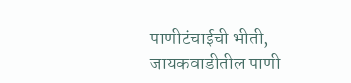पाणीटंचाईची भीती, जायकवाडीतील पाणी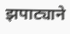झपाट्याने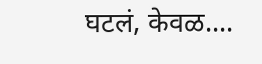घटलं, केवळ....